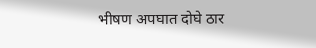भीषण अपघात दोघे ठार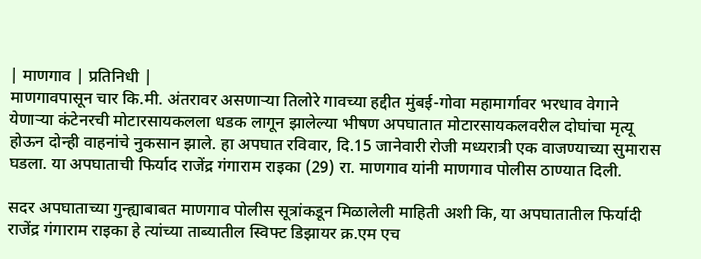| माणगाव | प्रतिनिधी |
माणगावपासून चार कि.मी. अंतरावर असणार्‍या तिलोरे गावच्या हद्दीत मुंबई-गोवा महामार्गावर भरधाव वेगाने येणार्‍या कंटेनरची मोटारसायकलला धडक लागून झालेल्या भीषण अपघातात मोटारसायकलवरील दोघांचा मृत्यू होऊन दोन्ही वाहनांचे नुकसान झाले. हा अपघात रविवार, दि.15 जानेवारी रोजी मध्यरात्री एक वाजण्याच्या सुमारास घडला. या अपघाताची फिर्याद राजेंद्र गंगाराम राइका (29) रा. माणगाव यांनी माणगाव पोलीस ठाण्यात दिली.

सदर अपघाताच्या गुन्ह्याबाबत माणगाव पोलीस सूत्रांकडून मिळालेली माहिती अशी कि, या अपघातातील फिर्यादी राजेंद्र गंगाराम राइका हे त्यांच्या ताब्यातील स्विफ्ट डिझायर क्र.एम एच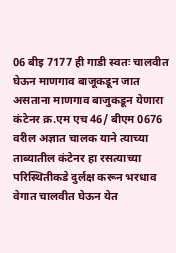06 बीइ 7177 ही गाडी स्वतः चालवीत घेऊन माणगाव बाजूकडून जात असताना माणगाव बाजुकडून येणारा कंटेनर क्र.एम एच 46/ बीएम 0676 वरील अज्ञात चालक याने त्याच्या ताब्यातील कंटेनर हा रसत्याच्या परिस्थितीकडे दुर्लक्ष करून भरधाव वेगात चालवीत घेऊन येत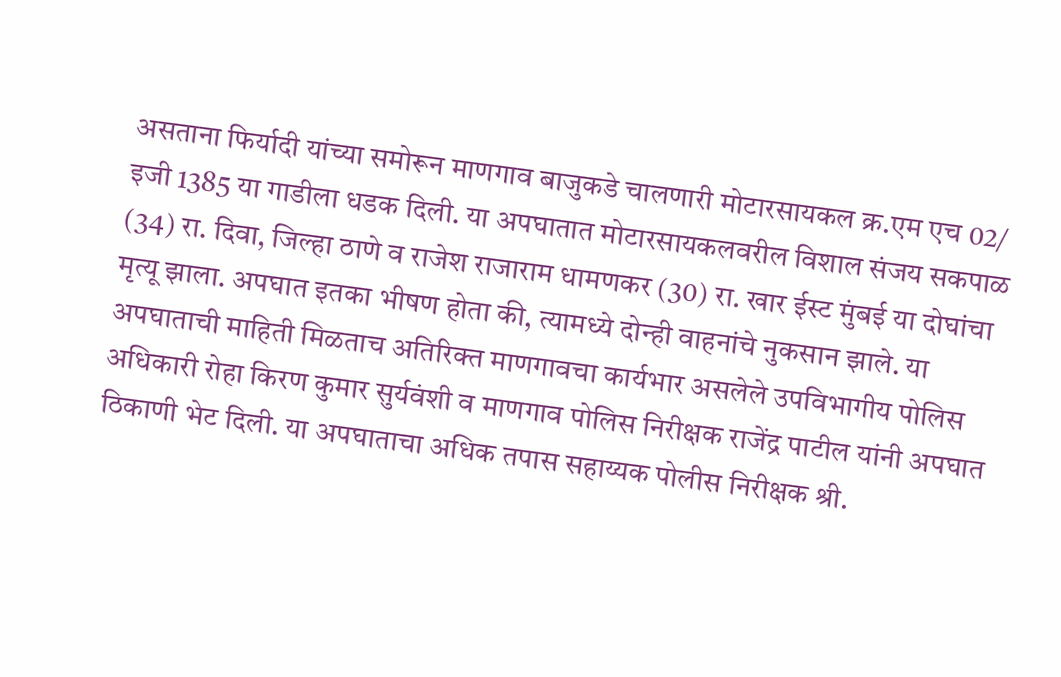असताना फिर्यादी यांच्या समोरून माणगाव बाजुकडे चालणारी मोटारसायकल क्र.एम एच 02/ इजी 1385 या गाडीला धडक दिली. या अपघातात मोटारसायकलवरील विशाल संजय सकपाळ (34) रा. दिवा, जिल्हा ठाणे व राजेश राजाराम धामणकर (30) रा. खार ईस्ट मुंबई या दोघांचा मृत्यू झाला. अपघात इतका भीषण होता की, त्यामध्ये दोन्ही वाहनांचे नुकसान झाले. या अपघाताची माहिती मिळताच अतिरिक्त माणगावचा कार्यभार असलेले उपविभागीय पोलिस अधिकारी रोहा किरण कुमार सुर्यवंशी व माणगाव पोलिस निरीक्षक राजेंद्र पाटील यांनी अपघात ठिकाणी भेट दिली. या अपघाताचा अधिक तपास सहाय्यक पोलीस निरीक्षक श्री.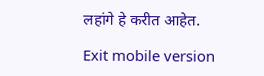लहांगे हे करीत आहेत.

Exit mobile version